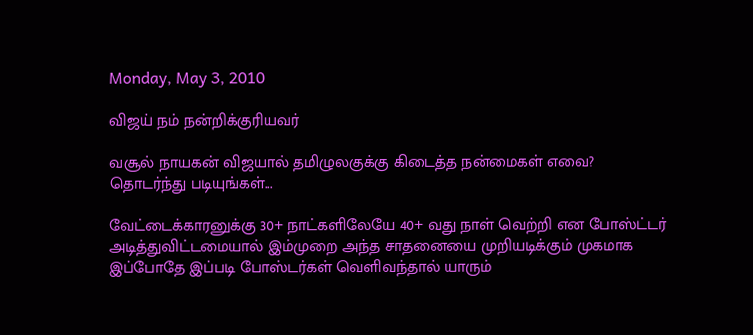Monday, May 3, 2010

விஜய் நம் நன்றிக்குரியவர்

வசூல் நாயகன் விஜயால் தமிழுலகுக்கு கிடைத்த நன்மைகள் எவை?
தொடர்ந்து படியுங்கள்...

வேட்டைக்காரனுக்கு 30+ நாட்களிலேயே 40+ வது நாள் வெற்றி என போஸ்ட்டர் அடித்துவிட்டமையால் இம்முறை அந்த சாதனையை முறியடிக்கும் முகமாக இப்போதே இப்படி போஸ்டர்கள் வெளிவந்தால் யாரும்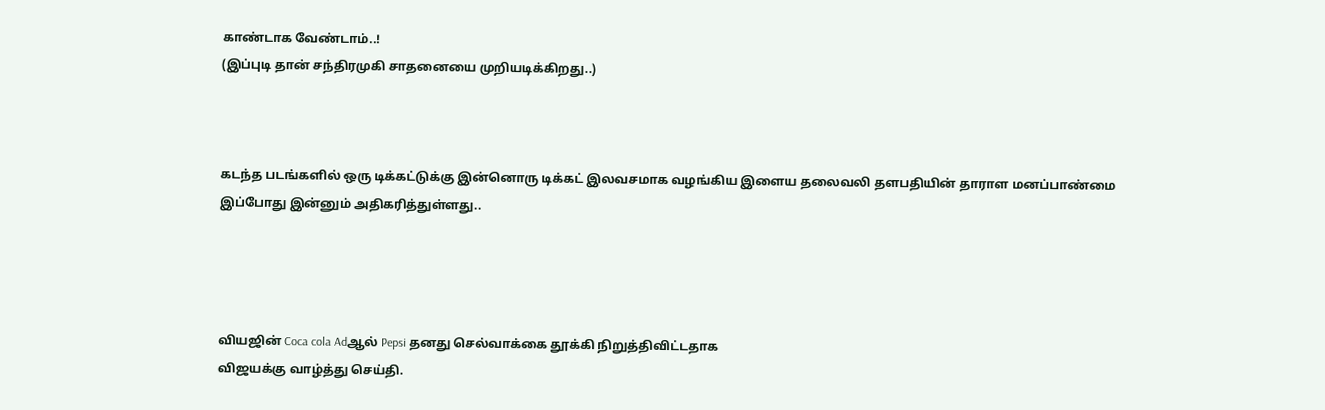காண்டாக வேண்டாம்..!
(இப்புடி தான் சந்திரமுகி சாதனையை முறியடிக்கிறது..)



கடந்த படங்களில் ஒரு டிக்கட்டுக்கு இன்னொரு டிக்கட் இலவசமாக வழங்கிய இளைய தலைவலி தளபதியின் தாராள மனப்பாண்மை இப்போது இன்னும் அதிகரித்துள்ளது..




வியஜின் Coca cola Adஆல் Pepsi தனது செல்வாக்கை தூக்கி நிறுத்திவிட்டதாக
விஜயக்கு வாழ்த்து செய்தி.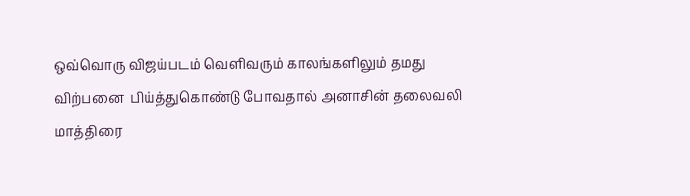ஒவ்வொரு விஜய்படம் வெளிவரும் காலங்களிலும் தமது விற்பனை  பிய்த்துகொண்டு போவதால் அனாசின் தலைவலி மாத்திரை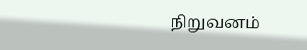நிறுவனம்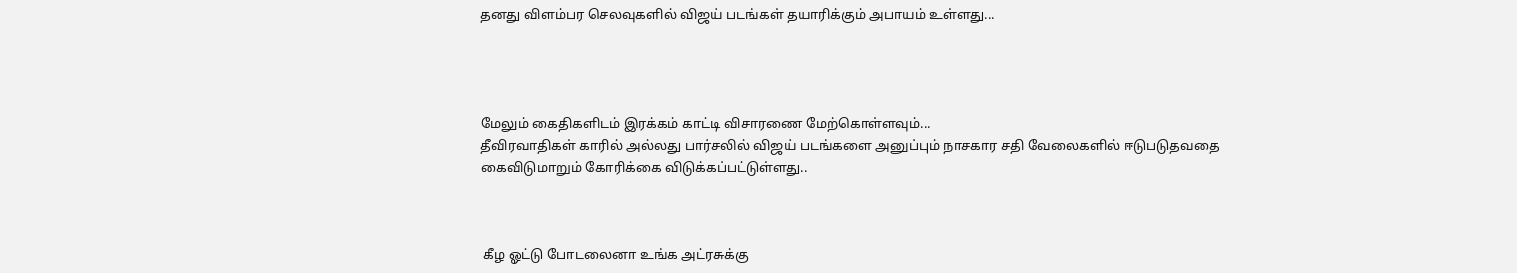தனது விளம்பர செலவுகளில் விஜய் படங்கள் தயாரிக்கும் அபாயம் உள்ளது...




மேலும் கைதிகளிடம் இரக்கம் காட்டி விசாரணை மேற்கொள்ளவும்...
தீவிரவாதிகள் காரில் அல்லது பார்சலில் விஜய் படங்களை அனுப்பும் நாசகார சதி வேலைகளில் ஈடுபடுதவதை கைவிடுமாறும் கோரிக்கை விடுக்கப்பட்டுள்ளது..



 கீழ ஓட்டு போடலைனா உங்க அட்ரசுக்கு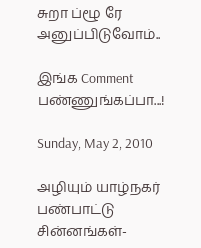சுறா ப்ழூ ரே அனுப்பிடுவோம்..

இங்க Comment பண்ணுங்கப்பா...!

Sunday, May 2, 2010

அழியும் யாழ்நகர் பண்பாட்டு சின்னங்கள்-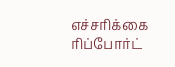எச்சரிக்கை ரிப்போர்ட்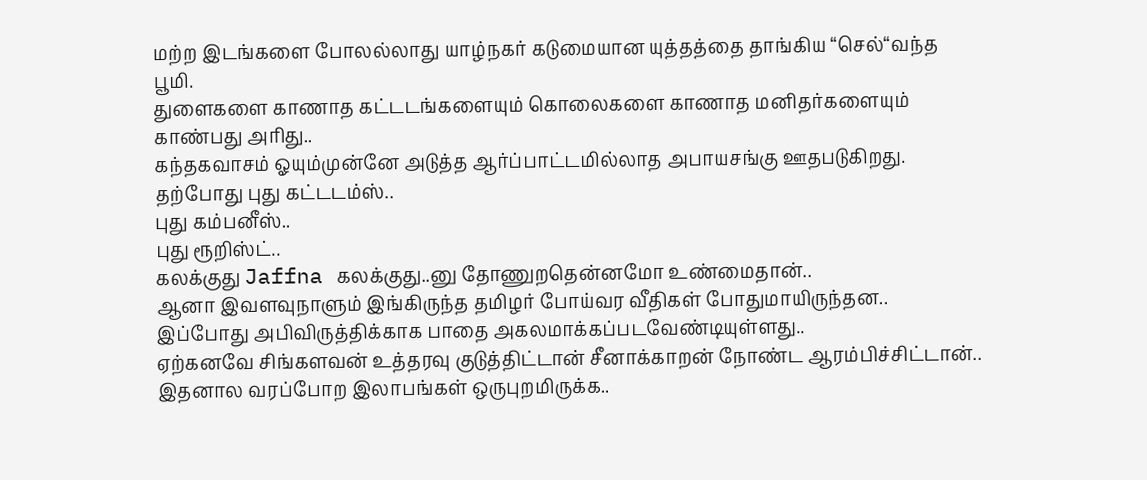மற்ற இடங்களை போலல்லாது யாழ்நகர் கடுமையான யுத்தத்தை தாங்கிய “செல்“வந்த பூமி.
துளைகளை காணாத கட்டடங்களையும் கொலைகளை காணாத மனிதர்களையும் காண்பது அரிது..
கந்தகவாசம் ஓயும்முன்னே அடுத்த ஆர்ப்பாட்டமில்லாத அபாயசங்கு ஊதபடுகிறது.
தற்போது புது கட்டடம்ஸ்..
புது கம்பனீஸ்..
புது ரூறிஸ்ட்..
கலக்குது Jaffna கலக்குது..னு தோணுறதென்னமோ உண்மைதான்..
ஆனா இவளவுநாளும் இங்கிருந்த தமிழர் போய்வர வீதிகள் போதுமாயிருந்தன..
இப்போது அபிவிருத்திக்காக பாதை அகலமாக்கப்படவேண்டியுள்ளது..
ஏற்கனவே சிங்களவன் உத்தரவு குடுத்திட்டான் சீனாக்காறன் நோண்ட ஆரம்பிச்சிட்டான்..
இதனால வரப்போற இலாபங்கள் ஒருபுறமிருக்க..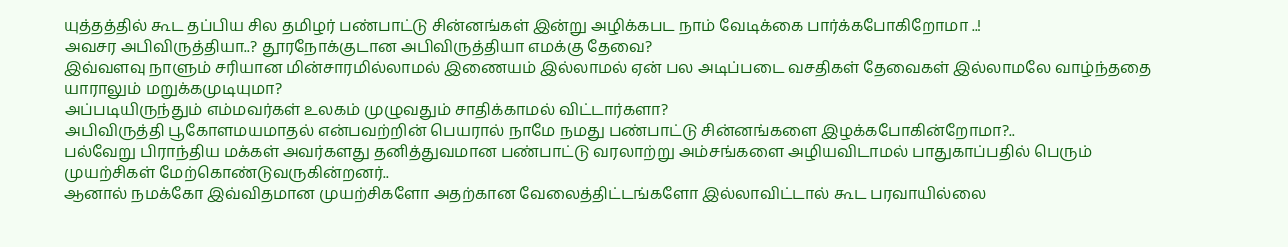யுத்தத்தில் கூட தப்பிய சில தமிழர் பண்பாட்டு சின்னங்கள் இன்று அழிக்கபட நாம் வேடிக்கை பார்க்கபோகிறோமா ..!
அவசர அபிவிருத்தியா..? தூரநோக்குடான அபிவிருத்தியா எமக்கு தேவை?
இவ்வளவு நாளும் சரியான மின்சாரமில்லாமல் இணையம் இல்லாமல் ஏன் பல அடிப்படை வசதிகள் தேவைகள் இல்லாமலே வாழ்ந்ததை யாராலும் மறுக்கமுடியுமா?
அப்படியிருந்தும் எம்மவர்கள் உலகம் முழுவதும் சாதிக்காமல் விட்டார்களா?
அபிவிருத்தி பூகோளமயமாதல் என்பவற்றின் பெயரால் நாமே நமது பண்பாட்டு சின்னங்களை இழக்கபோகின்றோமா?..
பல்வேறு பிராந்திய மக்கள் அவர்களது தனித்துவமான பண்பாட்டு வரலாற்று அம்சங்களை அழியவிடாமல் பாதுகாப்பதில் பெரும் முயற்சிகள் மேற்கொண்டுவருகின்றனர்..
ஆனால் நமக்கோ இவ்விதமான முயற்சிகளோ அதற்கான வேலைத்திட்டங்களோ இல்லாவிட்டால் கூட பரவாயில்லை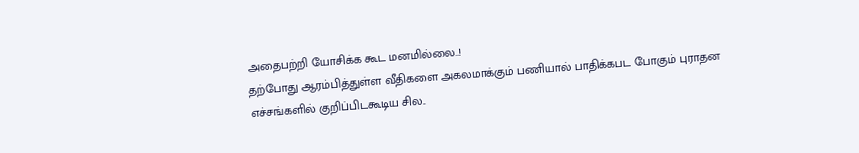அதைபற்றி யோசிக்க கூட மனமில்லை..!
தற்போது ஆரம்பித்துள்ள வீதிகளை அகலமாக்கும் பணியால் பாதிக்கபட போகும் புராதன எச்சங்களில் குறிப்பிடகூடிய சில..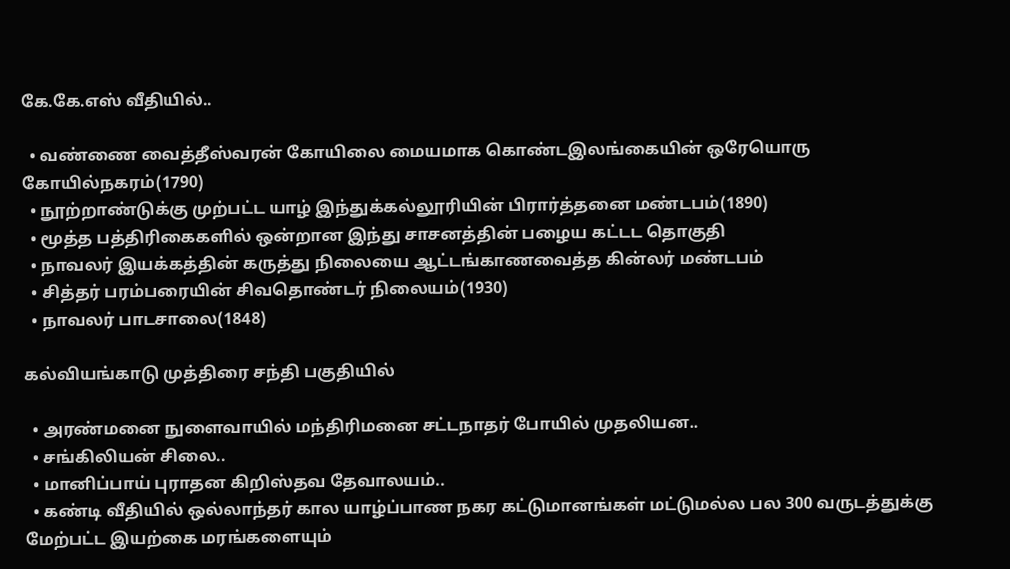கே.கே.எஸ் வீதியில்..

  • வண்ணை வைத்தீஸ்வரன் கோயிலை மையமாக கொண்டஇலங்கையின் ஒரேயொரு கோயில்நகரம்(1790)
  • நூற்றாண்டுக்கு முற்பட்ட யாழ் இந்துக்கல்லூரியின் பிரார்த்தனை மண்டபம்(1890)
  • மூத்த பத்திரிகைகளில் ஒன்றான இந்து சாசனத்தின் பழைய கட்டட தொகுதி
  • நாவலர் இயக்கத்தின் கருத்து நிலையை ஆட்டங்காணவைத்த கின்லர் மண்டபம்
  • சித்தர் பரம்பரையின் சிவதொண்டர் நிலையம்(1930)
  • நாவலர் பாடசாலை(1848)

கல்வியங்காடு முத்திரை சந்தி பகுதியில்

  • அரண்மனை நுளைவாயில் மந்திரிமனை சட்டநாதர் போயில் முதலியன..
  • சங்கிலியன் சிலை..
  • மானிப்பாய் புராதன கிறிஸ்தவ தேவாலயம்..
  • கண்டி வீதியில் ஒல்லாந்தர் கால யாழ்ப்பாண நகர கட்டுமானங்கள் மட்டுமல்ல பல 300 வருடத்துக்கு மேற்பட்ட இயற்கை மரங்களையும்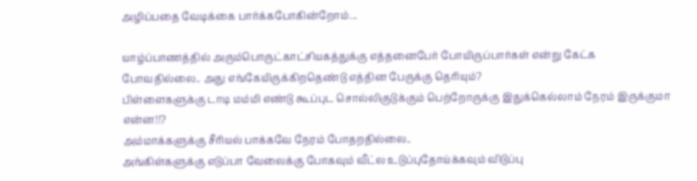அழிப்பதை வேடிக்கை பார்க்கபோகின்றோம்...

யாழ்ப்பாணத்தில் அரும்பொருட்காட்சியகத்துக்கு எத்தனைபேர் போயிருப்பார்கள் என்று கேட்க போவதில்லை.. அது எங்கேயிருக்கிறதெண்டு எத்தின பேருக்கு தெரியும்?
பிள்ளைகளுக்கு டாடி மம்மி எண்டு கூப்புட சொல்லிகுடுக்கும் பெற்றோருக்கு இதுக்கெல்லாம் நேரம் இருக்குமா என்ன!!?
அம்மாக்களுக்கு சீரியல் பாக்கவே நேரம் போதறதில்லை..
அங்கிள்களுக்கு எடுப்பா வேலைக்கு போகவும் வீட்ல உடுப்புதோய்க்கவும் விடுப்பு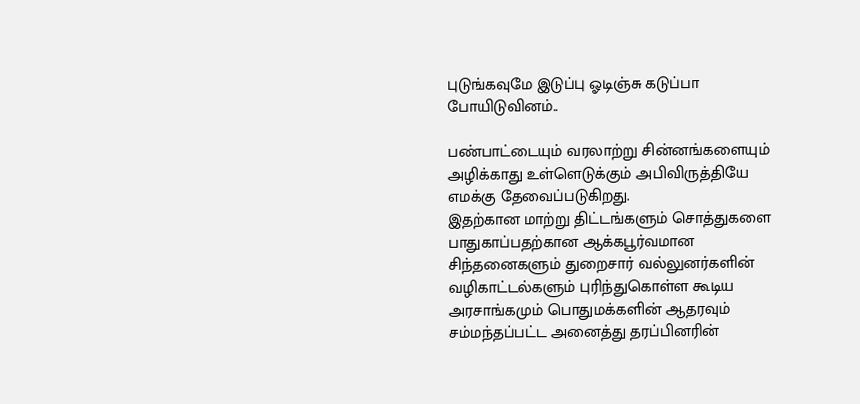புடுங்கவுமே இடுப்பு ஓடிஞ்சு கடுப்பா போயிடுவினம்..

பண்பாட்டையும் வரலாற்று சின்னங்களையும் அழிக்காது உள்ளெடுக்கும் அபிவிருத்தியே எமக்கு தேவைப்படுகிறது.
இதற்கான மாற்று திட்டங்களும் சொத்துகளை பாதுகாப்பதற்கான ஆக்கபூர்வமான சிந்தனைகளும் துறைசார் வல்லுனர்களின் வழிகாட்டல்களும் புரிந்துகொள்ள கூடிய அரசாங்கமும் பொதுமக்களின் ஆதரவும் சம்மந்தப்பட்ட அனைத்து தரப்பினரின்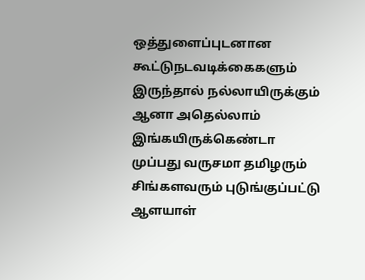ஒத்துளைப்புடனான கூட்டுநடவடிக்கைகளும் இருந்தால் நல்லாயிருக்கும் ஆனா அதெல்லாம் இங்கயிருக்கெண்டா முப்பது வருசமா தமிழரும் சிங்களவரும் புடுங்குப்பட்டு ஆளயாள்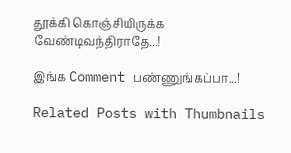தூக்கி கொஞ்சியிருக்க வேண்டிவந்திராதே...!

இங்க Comment பண்ணுங்கப்பா...!

Related Posts with Thumbnails